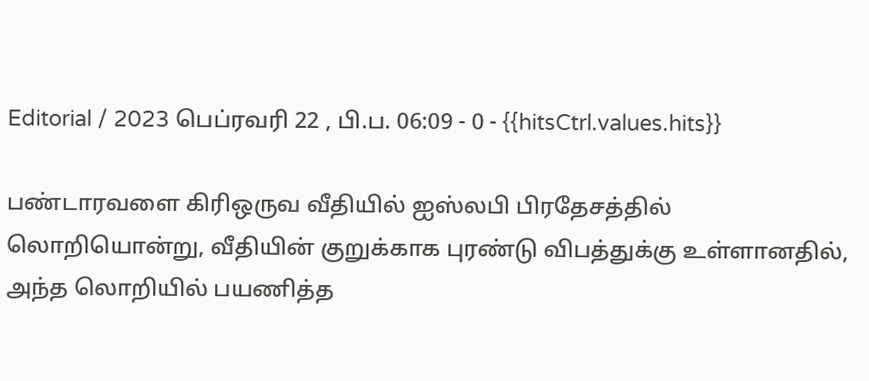Editorial / 2023 பெப்ரவரி 22 , பி.ப. 06:09 - 0 - {{hitsCtrl.values.hits}}

பண்டாரவளை கிரிஒருவ வீதியில் ஐஸ்லபி பிரதேசத்தில் லொறியொன்று, வீதியின் குறுக்காக புரண்டு விபத்துக்கு உள்ளானதில், அந்த லொறியில் பயணித்த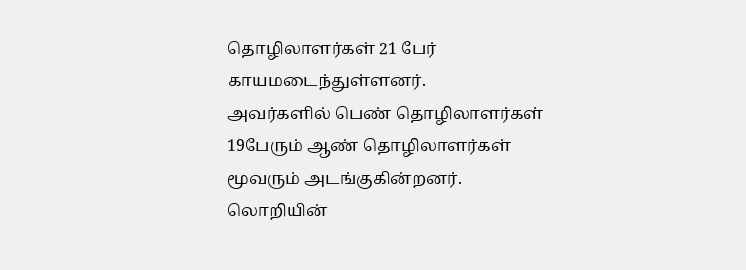தொழிலாளர்கள் 21 பேர் காயமடைந்துள்ளனர்.
அவர்களில் பெண் தொழிலாளர்கள் 19பேரும் ஆண் தொழிலாளர்கள் மூவரும் அடங்குகின்றனர். லொறியின்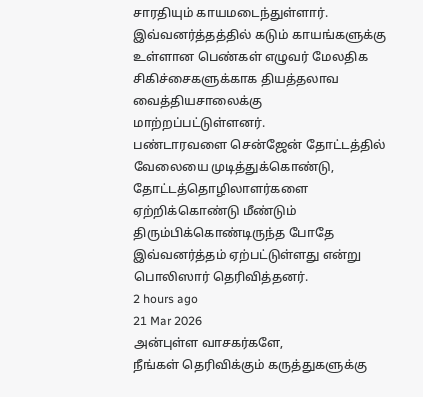சாரதியும் காயமடைந்துள்ளார். இவ்வனர்த்தத்தில் கடும் காயங்களுக்கு உள்ளான பெண்கள் எழுவர் மேலதிக சிகிச்சைகளுக்காக தியத்தலாவ வைத்தியசாலைக்கு மாற்றப்பட்டுள்ளனர்.
பண்டாரவளை சென்ஜேன் தோட்டத்தில் வேலையை முடித்துக்கொண்டு, தோட்டத்தொழிலாளர்களை ஏற்றிக்கொண்டு மீண்டும் திரும்பிக்கொண்டிருந்த போதே இவ்வனர்த்தம் ஏற்பட்டுள்ளது என்று பொலிஸார் தெரிவித்தனர்.
2 hours ago
21 Mar 2026
அன்புள்ள வாசகர்களே,
நீங்கள் தெரிவிக்கும் கருத்துகளுக்கு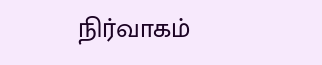நிர்வாகம்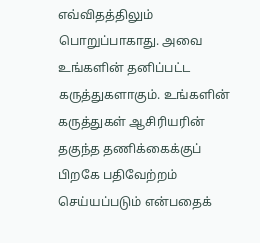எவ்விதத்திலும் பொறுப்பாகாது. அவை உங்களின் தனிப்பட்ட கருத்துகளாகும். உங்களின் கருத்துகள் ஆசிரியரின் தகுந்த தணிக்கைக்குப் பிறகே பதிவேற்றம் செய்யப்படும் என்பதைக்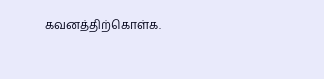கவனத்திற்கொள்க.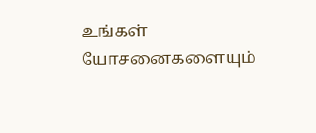உங்கள் யோசனைகளையும்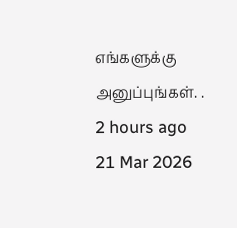எங்களுக்கு அனுப்புங்கள். .
2 hours ago
21 Mar 2026